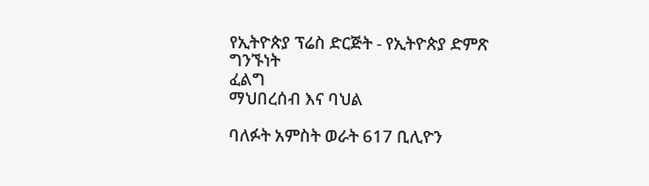የኢትዮጵያ ፕሬስ ድርጅት - የኢትዮጵያ ድምጽ
ግንኙነት
ፈልግ
ማህበረሰብ እና ባህል

ባለፉት አምስት ወራት 617 ቢሊዮን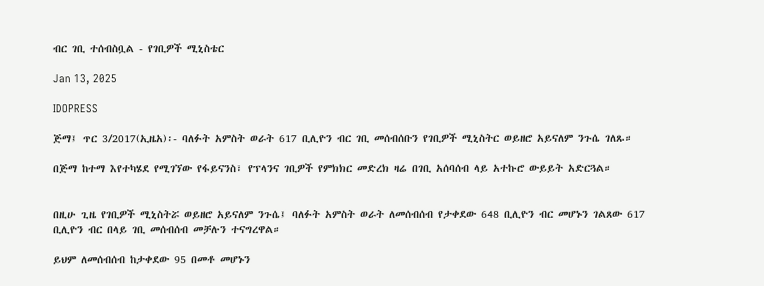ብር ገቢ ተሰብስቧል - የገቢዎች ሚኒስቴር

Jan 13, 2025

IDOPRESS

ጅማ፤ ጥር 3/2017(ኢዜአ)፡- ባለፉት አምስት ወራት 617 ቢሊዮን ብር ገቢ መሰብሰቡን የገቢዎች ሚኒስትር ወይዘሮ አይናለም ንጉሴ ገለጹ።

በጅማ ከተማ እየተካሄደ የሚገኘው የፋይናንስ፣ የፕላንና ገቢዎች የምክክር መድረክ ዛሬ በገቢ አሰባሰብ ላይ አተኩሮ ውይይት አድርጓል።


በዚሁ ጊዜ የገቢዎች ሚኒስትሯ ወይዘሮ አይናለም ንጉሴ፤ ባለፉት አምስት ወራት ለመሰብሰብ የታቀደው 648 ቢሊዮን ብር መሆኑን ገልጸው 617 ቢሊዮን ብር በላይ ገቢ መሰብሰብ መቻሉን ተናግረዋል።

ይህም ለመሰብሰብ ከታቀደው 95 በመቶ መሆኑን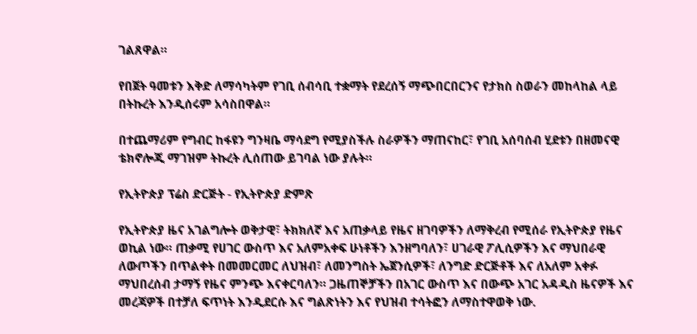ገልጸዋል።

የበጀት ዓመቱን እቅድ ለማሳካትም የገቢ ሰብሳቢ ተቋማት የደረሰኝ ማጭበርበርንና የታክስ ስወራን መከላከል ላይ በትኩረት እንዲሰሩም አሳስበዋል።

በተጨማሪም የግብር ከፋዩን ግንዛቤ ማሳደግ የሚያስችሉ ስራዎችን ማጠናከር፣ የገቢ አሰባሰብ ሂደቱን በዘመናዊ ቴክኖሎጂ ማገዝም ትኩረት ሊሰጠው ይገባል ነው ያሉት።

የኢትዮጵያ ፕሬስ ድርጅት - የኢትዮጵያ ድምጽ

የኢትዮጵያ ዜና አገልግሎት ወቅታዊ፣ ትክክለኛ እና አጠቃላይ የዜና ዘገባዎችን ለማቅረብ የሚሰራ የኢትዮጵያ የዜና ወኪል ነው። ጠቃሚ የሀገር ውስጥ እና አለምአቀፍ ሁነቶችን እንዘግባለን፣ ሀገራዊ ፖሊሲዎችን እና ማህበራዊ ለውጦችን በጥልቀት በመመርመር ለህዝብ፣ ለመንግስት ኤጀንሲዎች፣ ለንግድ ድርጅቶች እና ለአለም አቀፉ ማህበረሰብ ታማኝ የዜና ምንጭ እናቀርባለን። ጋዜጠኞቻችን በአገር ውስጥ እና በውጭ አገር አዳዲስ ዜናዎች እና መረጃዎች በተቻለ ፍጥነት እንዲደርሱ እና ግልጽነትን እና የህዝብ ተሳትፎን ለማስተዋወቅ ነው.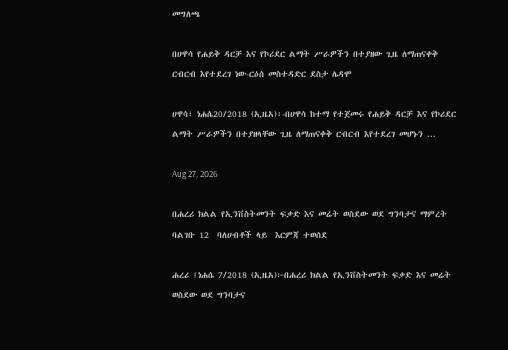መግለጫ

በሀዋሳ የሐይቅ ዳርቻ እና የኮሪደር ልማት ሥራዎችን በተያዘው ጊዜ ለማጠናቀቅ ርብርብ እየተደረገ ነው-ርዕሰ መስተዳድር ደስታ ሌዳሞ

ሀዋሳ፣ ነሐሴ20/2018 (ኢዜአ)፡-በሀዋሳ ከተማ የተጀመሩ የሐይቅ ዳርቻ እና የኮሪደር ልማት ሥራዎችን በተያዘላቸው ጊዜ ለማጠናቀቅ ርብርብ እየተደረገ መሆኑን ...

Aug 27, 2026

በሐረሪ ክልል የኢንቨስትመንት ፍቃድ እና መሬት ወስደው ወደ ግንባታና ማምረት ባልገቡ 12  ባለሀብቶች ላይ  እርምጃ ተወሰደ

ሐረሪ ፤ነሐሴ 7/2018 (ኢዜአ)፦በሐረሪ ክልል የኢንቨስትመንት ፍቃድ እና መሬት ወስደው ወደ ግንባታና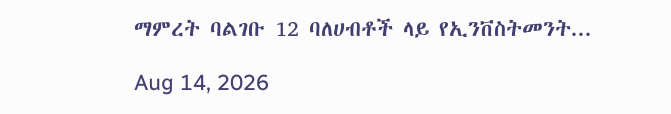ማምረት ባልገቡ 12 ባለሀብቶች ላይ የኢንቨስትመንት...

Aug 14, 2026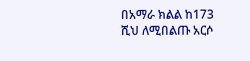በአማራ ክልል ከ173 ሺህ ለሚበልጡ አርሶ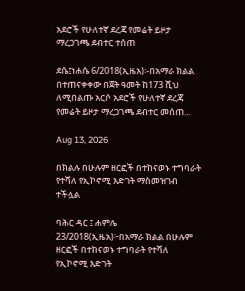አደሮች የሁለተኛ ደረጃ የመሬት ይዞታ ማረጋገጫ ደብተር ተሰጠ

ደሴ፤ነሐሴ 6/2018(ኢዜአ)፡-በአማራ ክልል በተጠናቀቀው በጀት ዓመት ከ173 ሺህ ለሚበልጡ አርሶ አደሮች የሁለተኛ ደረጃ የመሬት ይዞታ ማረጋገጫ ደብተር መሰጠ...

Aug 13, 2026

በክልሉ በሁሉም ዘርፎች በተከናወኑ ተግባራት የተሻለ የኢኮኖሚ እድገት ማስመዝገብ ተችሏል

ባሕር ዳር ፤ ሐምሌ 23/2018(ኢዜአ)፦በአማራ ክልል በሁሉም ዘርፎች በተከናወኑ ተግባራት የተሻለ የኢኮኖሚ እድገት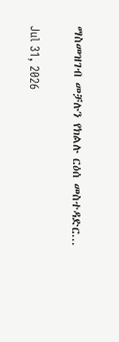ማስመዝገብ መቻሉን የክልሉ ርዕሰ መስተዳድር...

Jul 31, 2026